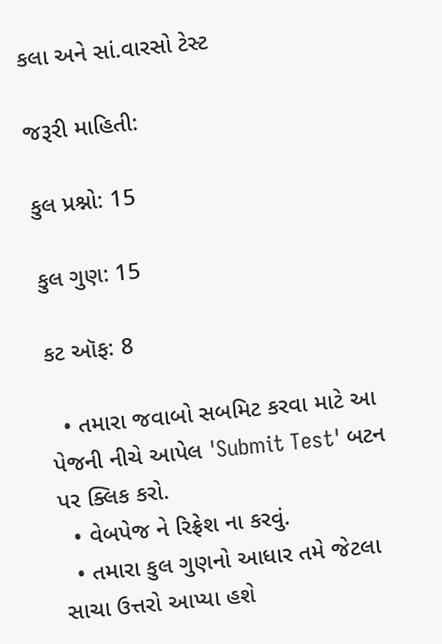કલા અને સાં.વારસો ટેસ્ટ

જરૂરી માહિતી:

કુલ પ્રશ્નો: 15

કુલ ગુણ: 15

કટ ઑફ: 8

  • તમારા જવાબો સબમિટ કરવા માટે આ પેજની નીચે આપેલ 'Submit Test' બટન પર ક્લિક કરો.
  • વેબપેજ ને રિફ્રેશ ના કરવું.
  • તમારા કુલ ગુણનો આધાર તમે જેટલા સાચા ઉત્તરો આપ્યા હશે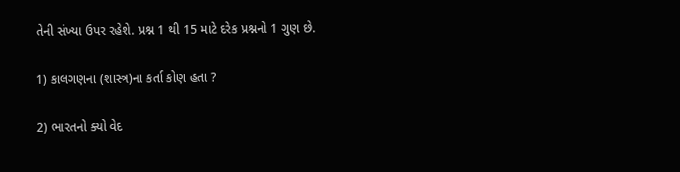તેની સંખ્યા ઉપર રહેશે. પ્રશ્ન 1 થી 15 માટે દરેક પ્રશ્નનો 1 ગુણ છે.

1) કાલગણના (શાસ્ત્ર)ના કર્તા કોણ હતા ?

2) ભારતનો ક્યો વેદ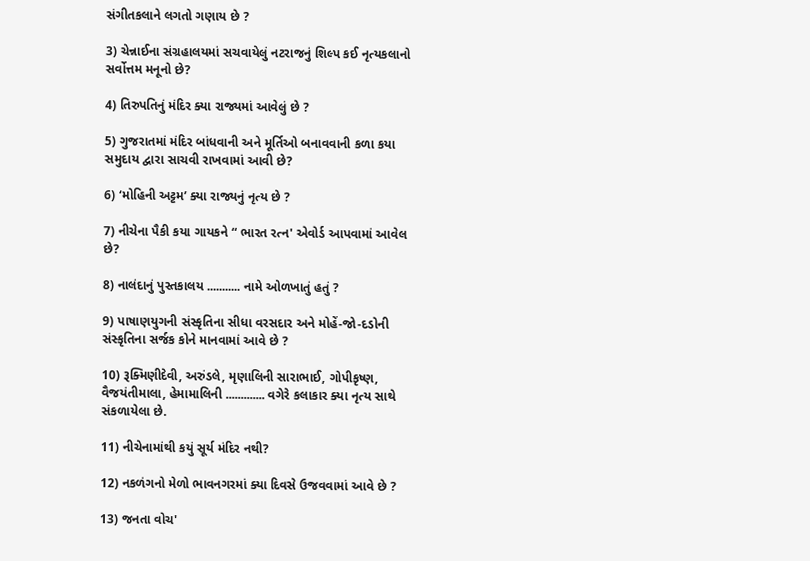સંગીતકલાને લગતો ગણાય છે ?

3) ચેન્નાઈના સંગ્રહાલયમાં સચવાયેલું નટરાજનું શિલ્પ કઈ નૃત્યકલાનો સર્વોત્તમ મનૂનો છે?

4) તિરુપતિનું મંદિર ક્યા રાજ્યમાં આવેલું છે ?

5) ગુજરાતમાં મંદિર બાંધવાની અને મૂર્તિઓ બનાવવાની કળા કયા સમુદાય દ્વારા સાચવી રાખવામાં આવી છે?

6) ‘મોહિની અટ્ટમ’ ક્યા રાજ્યનું નૃત્ય છે ?

7) નીચેના પૈકી કયા ગાયકને “ ભારત રત્ન' એવોર્ડ આપવામાં આવેલ છે?

8) નાલંદાનું પુસ્તકાલય ........... નામે ઓળખાતું હતું ?

9) પાષાણયુગની સંસ્કૃતિના સીધા વરસદાર અને મોહેં-જો-દડોની સંસ્કૃતિના સર્જક કોને માનવામાં આવે છે ?

10) રૂક્મિણીદેવી, અરુંડલે, મૃણાલિની સારાભાઈ, ગોપીકૃષ્ણ, વૈજયંતીમાલા, હેમામાલિની ............. વગેરે કલાકાર ક્યા નૃત્ય સાથે સંકળાયેલા છે.

11) નીચેનામાંથી કયું સૂર્ય મંદિર નથી?

12) નકળંગનો મેળો ભાવનગરમાં ક્યા દિવસે ઉજવવામાં આવે છે ?

13) જનતા વોચ'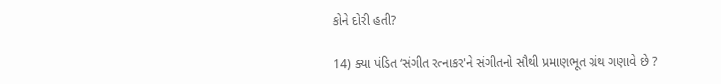કોને દોરી હતી?

14) ક્યા પંડિત ‘સંગીત રત્નાકર'ને સંગીતનો સૌથી પ્રમાણભૂત ગ્રંથ ગણાવે છે ?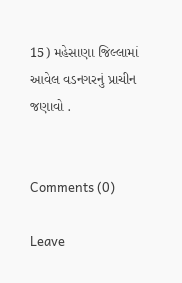15) મહેસાણા જિલ્લામાં આવેલ વડનગરનું પ્રાચીન જણાવો .


Comments (0)

Leave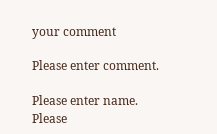your comment

Please enter comment.

Please enter name.
Please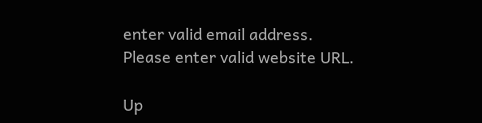enter valid email address.
Please enter valid website URL.

Up